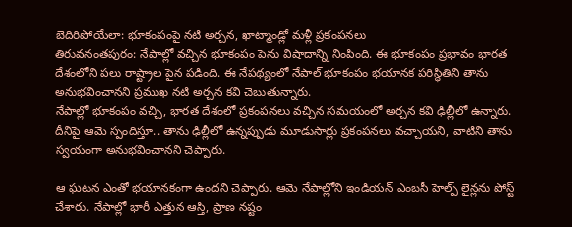బెదిరిపోయేలా: భూకంపంపై నటి అర్చన, ఖాట్మాండ్లో మళ్లీ ప్రకంపనలు
తిరువనంతపురం: నేపాల్లో వచ్చిన భూకంపం పెను విషాదాన్ని నింపింది. ఈ భూకంపం ప్రభావం భారత దేశంలోని పలు రాష్ట్రాల పైన పడింది. ఈ నేపథ్యంలో నేపాల్ భూకంపం భయానక పరిస్థితిని తాను అనుభవించానని ప్రముఖ నటి అర్చన కవి చెబుతున్నారు.
నేపాల్లో భూకంపం వచ్చి, భారత దేశంలో ప్రకంపనలు వచ్చిన సమయంలో అర్చన కవి ఢిల్లీలో ఉన్నారు. దీనిపై ఆమె స్పందిస్తూ.. తాను ఢిల్లీలో ఉన్నప్పుడు మూడుసార్లు ప్రకంపనలు వచ్చాయని, వాటిని తాను స్వయంగా అనుభవించానని చెప్పారు.

ఆ ఘటన ఎంతో భయానకంగా ఉందని చెప్పారు. ఆమె నేపాల్లోని ఇండియన్ ఎంబసీ హెల్ప్ లైన్లను పోస్ట్ చేశారు. నేపాల్లో భారీ ఎత్తున ఆస్తి, ప్రాణ నష్టం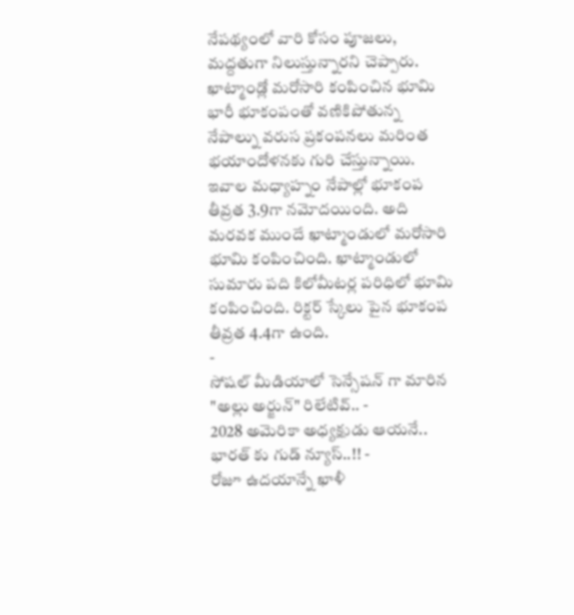నేపథ్యంలో వారి కోసం పూజలు, మద్దతుగా నిలుస్తున్నారని చెప్పారు.
ఖాట్మాండ్లో మరోసారి కంపించిన భూమి
భారీ భూకంపంతో వణికిపోతున్న నేపాల్ను వరుస ప్రకంపనలు మరింత భయాందోళనకు గురి చేస్తున్నాయి. ఇవాల మధ్యాహ్నం నేపాల్లో భూకంప తీవ్రత 3.9గా నమోదయింది. అది మరవక ముందే ఖాట్మాండులో మరోసారి భూమి కంపించింది. ఖాట్మాండులో సుమారు పది కిలోమీటర్ల పరిధిలో భూమి కంపించింది. రిక్టర్ స్కేలు పైన భూకంప తీవ్రత 4.4గా ఉంది.
-
సోషల్ మీడియాలో సెన్సేషన్ గా మారిన "అల్లు అర్జున్" రిలేటివ్.. -
2028 అమెరికా అధ్యక్షుడు ఆయనే.. భారత్ కు గుడ్ న్యూస్..!! -
రోజూ ఉదయాన్నే ఖాళీ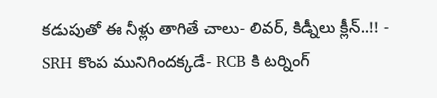కడుపుతో ఈ నీళ్లు తాగితే చాలు- లివర్, కిడ్నీలు క్లీన్..!! -
SRH కొంప మునిగిందక్కడే- RCB కి టర్నింగ్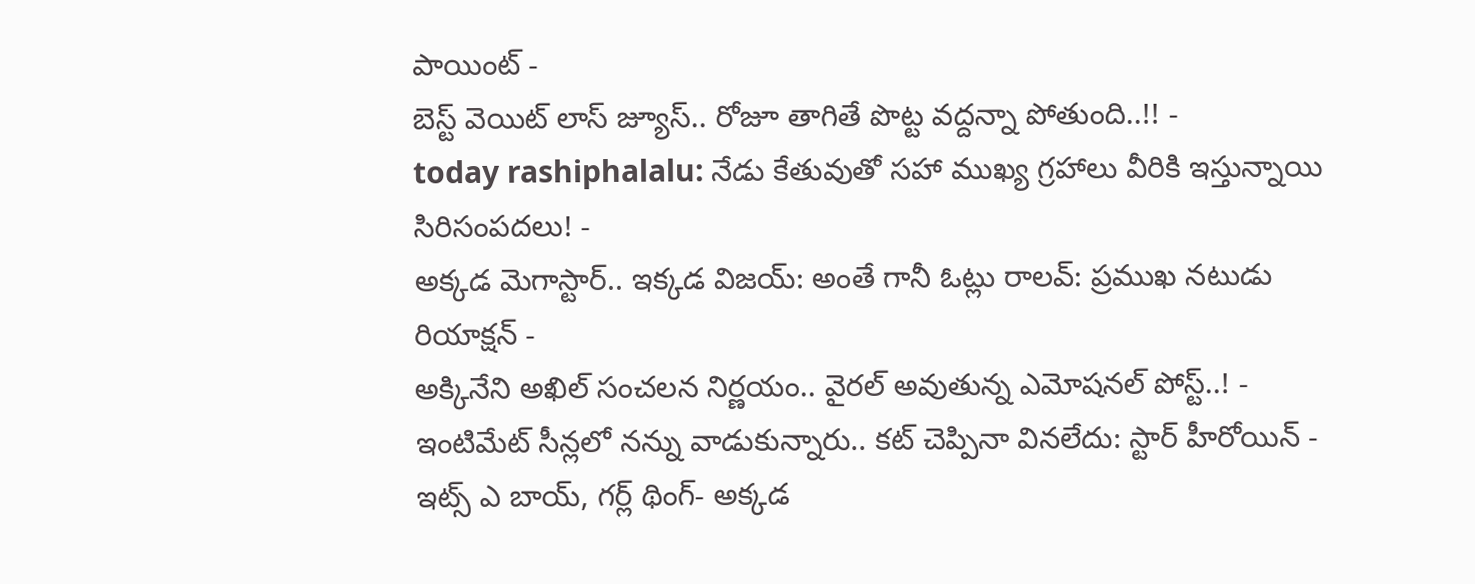పాయింట్ -
బెస్ట్ వెయిట్ లాస్ జ్యూస్.. రోజూ తాగితే పొట్ట వద్దన్నా పోతుంది..!! -
today rashiphalalu: నేడు కేతువుతో సహా ముఖ్య గ్రహాలు వీరికి ఇస్తున్నాయి సిరిసంపదలు! -
అక్కడ మెగాస్టార్.. ఇక్కడ విజయ్: అంతే గానీ ఓట్లు రాలవ్: ప్రముఖ నటుడు రియాక్షన్ -
అక్కినేని అఖిల్ సంచలన నిర్ణయం.. వైరల్ అవుతున్న ఎమోషనల్ పోస్ట్..! -
ఇంటిమేట్ సీన్లలో నన్ను వాడుకున్నారు.. కట్ చెప్పినా వినలేదు: స్టార్ హీరోయిన్ -
ఇట్స్ ఎ బాయ్, గర్ల్ థింగ్- అక్కడ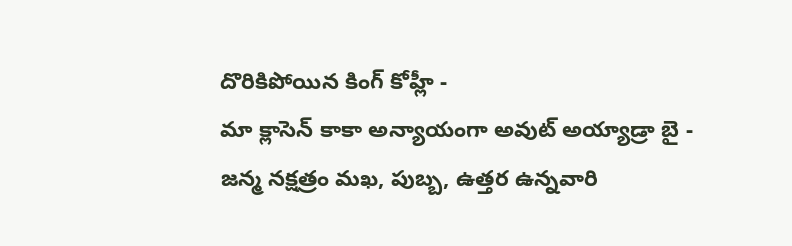దొరికిపోయిన కింగ్ కోహ్లీ -
మా క్లాసెన్ కాకా అన్యాయంగా అవుట్ అయ్యాడ్రా బై -
జన్మ నక్షత్రం మఖ, పుబ్బ, ఉత్తర ఉన్నవారి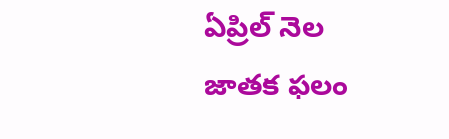ఏప్రిల్ నెల జాతక ఫలం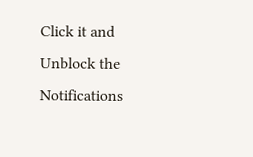Click it and Unblock the Notifications